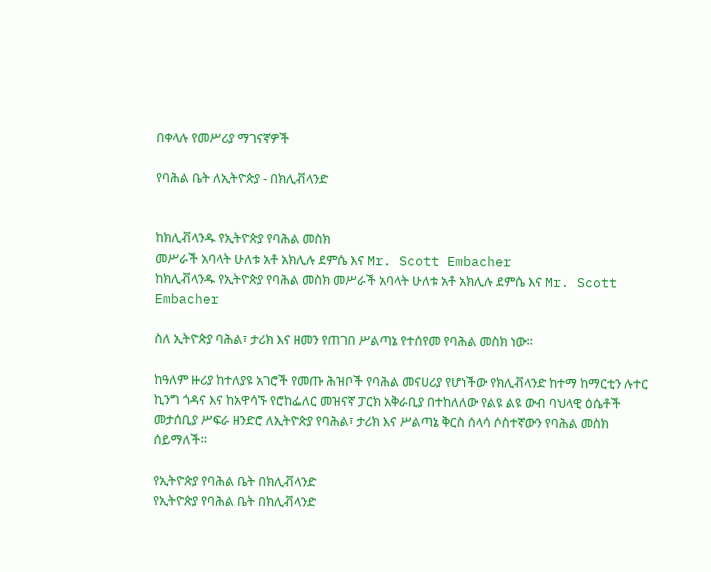በቀላሉ የመሥሪያ ማገናኛዎች

የባሕል ቤት ለኢትዮጵያ - በክሊቭላንድ


ከክሊቭላንዱ የኢትዮጵያ የባሕል መስክ
መሥራች አባላት ሁለቱ አቶ አክሊሉ ደምሴ እና Mr. Scott Embacher
ከክሊቭላንዱ የኢትዮጵያ የባሕል መስክ መሥራች አባላት ሁለቱ አቶ አክሊሉ ደምሴ እና Mr. Scott Embacher

ስለ ኢትዮጵያ ባሕል፣ ታሪክ እና ዘመን የጠገበ ሥልጣኔ የተሰየመ የባሕል መስክ ነው።

ከዓለም ዙሪያ ከተለያዩ አገሮች የመጡ ሕዝቦች የባሕል መናሀሪያ የሆነችው የክሊቭላንድ ከተማ ከማርቲን ሉተር ኪንግ ጎዳና እና ከአዋሳኙ የሮከፌለር መዝናኛ ፓርክ አቅራቢያ በተከለለው የልዩ ልዩ ውብ ባህላዊ ዕሴቶች መታሰቢያ ሥፍራ ዘንድሮ ለኢትዮጵያ የባሕል፣ ታሪክ እና ሥልጣኔ ቅርስ ሰላሳ ሶስተኛውን የባሕል መስክ ሰይማለች።

የኢትዮጵያ የባሕል ቤት በክሊቭላንድ
የኢትዮጵያ የባሕል ቤት በክሊቭላንድ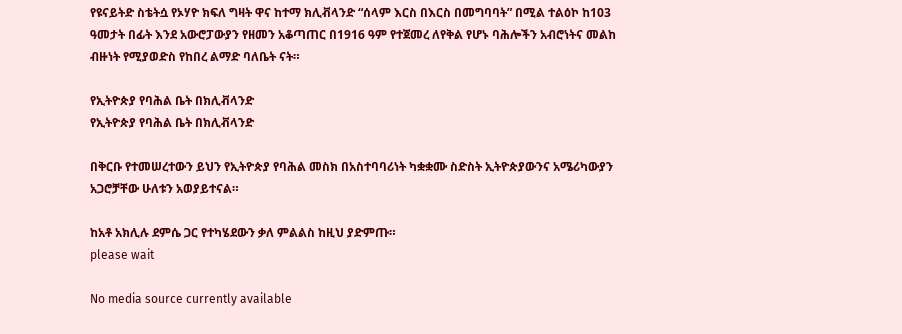የዩናይትድ ስቴትሷ የኦሃዮ ክፍለ ግዛት ዋና ከተማ ክሊቭላንድ “ሰላም እርስ በእርስ በመግባባት” በሚል ተልዕኮ ከ103 ዓመታት በፊት እንደ አውሮፓውያን የዘመን አቆጣጠር በ1916 ዓም የተጀመረ ለየቅል የሆኑ ባሕሎችን አብሮነትና መልከ ብዙነት የሚያወድስ የከበረ ልማድ ባለቤት ናት።

የኢትዮጵያ የባሕል ቤት በክሊቭላንድ
የኢትዮጵያ የባሕል ቤት በክሊቭላንድ

በቅርቡ የተመሠረተውን ይህን የኢትዮጵያ የባሕል መስክ በአስተባባሪነት ካቋቋሙ ስድስት ኢትዮጵያውንና አሜሪካውያን አጋሮቻቸው ሁለቱን አወያይተናል።

ከአቶ አክሊሉ ደምሴ ጋር የተካሄደውን ቃለ ምልልስ ከዚህ ያድምጡ።
please wait

No media source currently available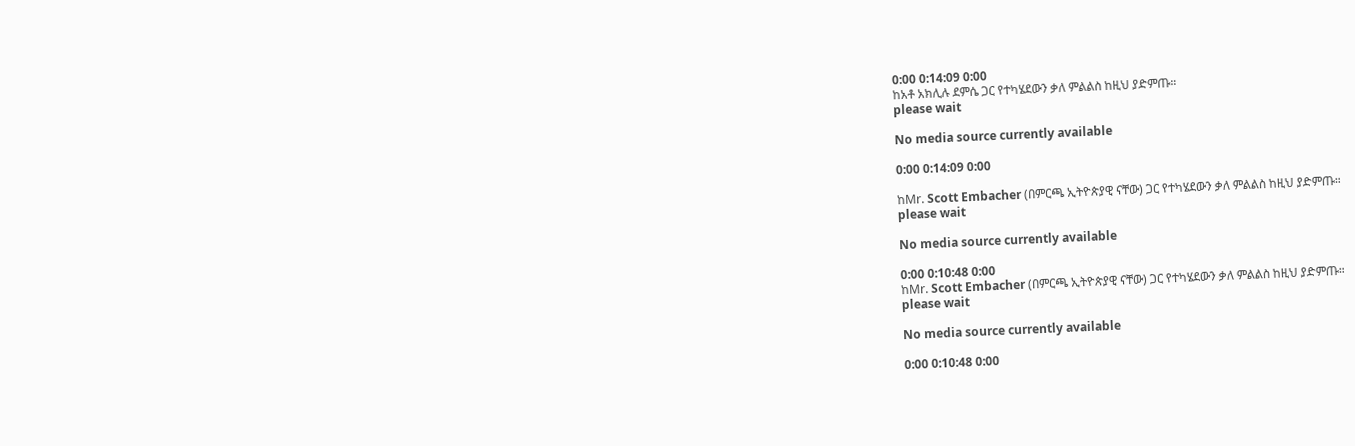0:00 0:14:09 0:00
ከአቶ አክሊሉ ደምሴ ጋር የተካሄደውን ቃለ ምልልስ ከዚህ ያድምጡ።
please wait

No media source currently available

0:00 0:14:09 0:00

ከMr. Scott Embacher (በምርጫ ኢትዮጵያዊ ናቸው) ጋር የተካሄደውን ቃለ ምልልስ ከዚህ ያድምጡ።
please wait

No media source currently available

0:00 0:10:48 0:00
ከMr. Scott Embacher (በምርጫ ኢትዮጵያዊ ናቸው) ጋር የተካሄደውን ቃለ ምልልስ ከዚህ ያድምጡ።
please wait

No media source currently available

0:00 0:10:48 0:00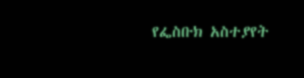የፌስቡክ አስተያየት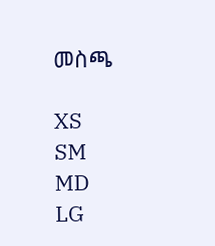መስጫ

XS
SM
MD
LG